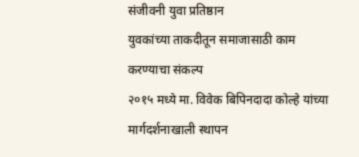संजीवनी युवा प्रतिष्ठान
युवकांच्या ताकदीतून समाजासाठी काम करण्याचा संकल्प
२०१५ मध्ये मा. विवेक बिपिनदादा कोल्हे यांच्या मार्गदर्शनाखाली स्थापन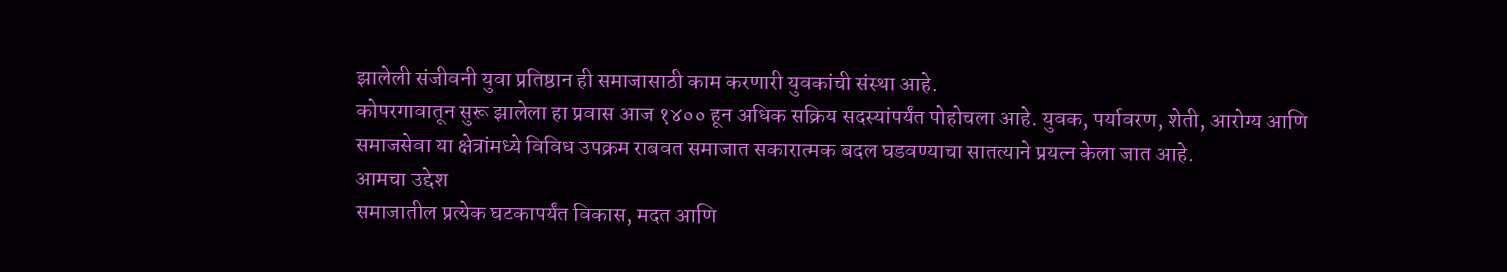झालेली संजीवनी युवा प्रतिष्ठान ही समाजासाठी काम करणारी युवकांची संस्था आहे.
कोपरगावातून सुरू झालेला हा प्रवास आज १४०० हून अधिक सक्रिय सदस्यांपर्यंत पोहोचला आहे. युवक, पर्यावरण, शेती, आरोग्य आणि समाजसेवा या क्षेत्रांमध्ये विविध उपक्रम राबवत समाजात सकारात्मक बदल घडवण्याचा सातत्याने प्रयत्न केला जात आहे.
आमचा उद्देश
समाजातील प्रत्येक घटकापर्यंत विकास, मदत आणि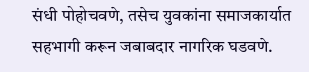संधी पोहोचवणे, तसेच युवकांना समाजकार्यात सहभागी करून जबाबदार नागरिक घडवणे.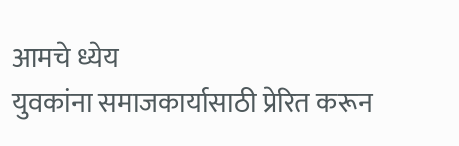आमचे ध्येय
युवकांना समाजकार्यासाठी प्रेरित करून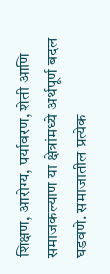शिक्षण, आरोग्य, पर्यावरण, शेती आणि समाजकल्याण या क्षेत्रांमध्ये अर्थपूर्ण बदल घडवणे. समाजातील प्रत्येक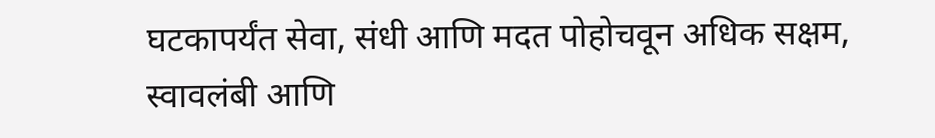घटकापर्यंत सेवा, संधी आणि मदत पोहोचवून अधिक सक्षम, स्वावलंबी आणि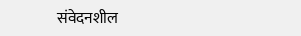संवेदनशील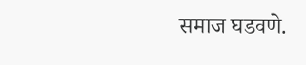समाज घडवणे.